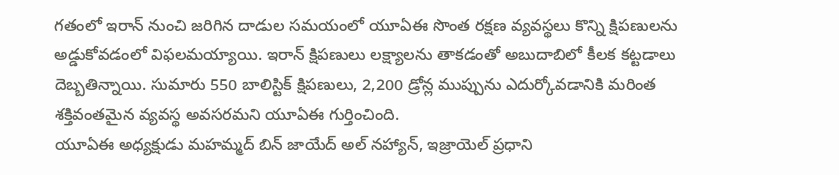గతంలో ఇరాన్ నుంచి జరిగిన దాడుల సమయంలో యూఏఈ సొంత రక్షణ వ్యవస్థలు కొన్ని క్షిపణులను అడ్డుకోవడంలో విఫలమయ్యాయి. ఇరాన్ క్షిపణులు లక్ష్యాలను తాకడంతో అబుదాబిలో కీలక కట్టడాలు దెబ్బతిన్నాయి. సుమారు 550 బాలిస్టిక్ క్షిపణులు, 2,200 డ్రోన్ల ముప్పును ఎదుర్కోవడానికి మరింత శక్తివంతమైన వ్యవస్థ అవసరమని యూఏఈ గుర్తించింది.
యూఏఈ అధ్యక్షుడు మహమ్మద్ బిన్ జాయేద్ అల్ నహ్యాన్, ఇజ్రాయెల్ ప్రధాని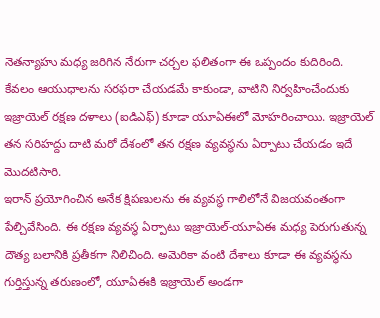నెతన్యాహు మధ్య జరిగిన నేరుగా చర్చల ఫలితంగా ఈ ఒప్పందం కుదిరింది. కేవలం ఆయుధాలను సరఫరా చేయడమే కాకుండా, వాటిని నిర్వహించేందుకు ఇజ్రాయెల్ రక్షణ దళాలు (ఐడిఎఫ్) కూడా యూఏఈలో మోహరించాయి. ఇజ్రాయెల్ తన సరిహద్దు దాటి మరో దేశంలో తన రక్షణ వ్యవస్థను ఏర్పాటు చేయడం ఇదే మొదటిసారి.
ఇరాన్ ప్రయోగించిన అనేక క్షిపణులను ఈ వ్యవస్థ గాలిలోనే విజయవంతంగా పేల్చివేసింది. ఈ రక్షణ వ్యవస్థ ఏర్పాటు ఇజ్రాయెల్-యూఏఈ మధ్య పెరుగుతున్న దౌత్య బలానికి ప్రతీకగా నిలిచింది. అమెరికా వంటి దేశాలు కూడా ఈ వ్యవస్థను గుర్తిస్తున్న తరుణంలో, యూఏఈకి ఇజ్రాయెల్ అండగా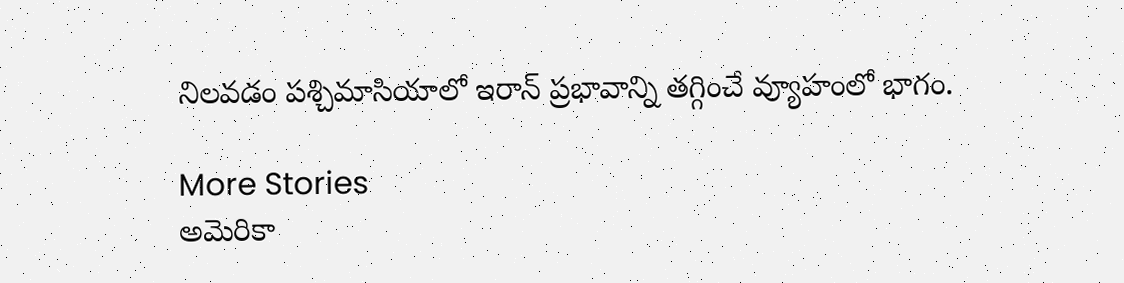నిలవడం పశ్చిమాసియాలో ఇరాన్ ప్రభావాన్ని తగ్గించే వ్యూహంలో భాగం.

More Stories
అమెరికా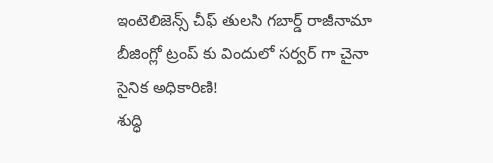ఇంటెలిజెన్స్ చీఫ్ తులసి గబార్డ్ రాజీనామా
బీజింగ్లో ట్రంప్ కు విందులో సర్వర్ గా చైనా సైనిక అధికారిణి!
శుద్ధి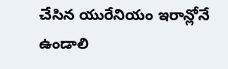చేసిన యురేనియం ఇరాన్లోనే ఉండాలి